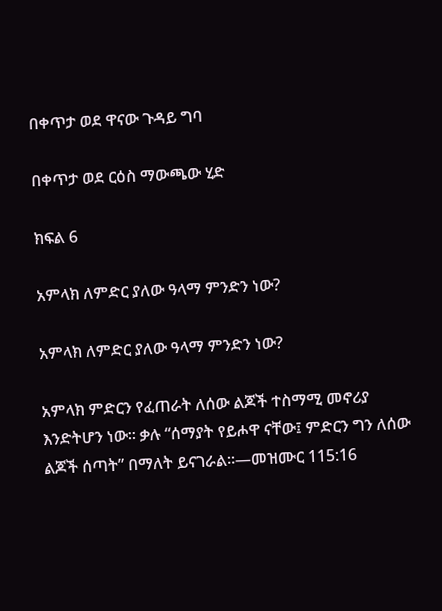በቀጥታ ወደ ዋናው ጉዳይ ግባ

በቀጥታ ወደ ርዕስ ማውጫው ሂድ

ክፍል 6

አምላክ ለምድር ያለው ዓላማ ምንድን ነው?

አምላክ ለምድር ያለው ዓላማ ምንድን ነው?

አምላክ ምድርን የፈጠራት ለሰው ልጆች ተስማሚ መኖሪያ እንድትሆን ነው። ቃሉ “ሰማያት የይሖዋ ናቸው፤ ምድርን ግን ለሰው ልጆች ሰጣት” በማለት ይናገራል።—መዝሙር 115:16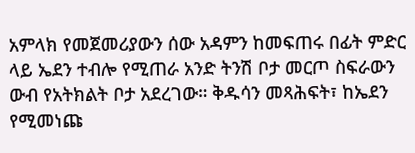አምላክ የመጀመሪያውን ሰው አዳምን ከመፍጠሩ በፊት ምድር ላይ ኤደን ተብሎ የሚጠራ አንድ ትንሽ ቦታ መርጦ ስፍራውን ውብ የአትክልት ቦታ አደረገው። ቅዱሳን መጻሕፍት፣ ከኤደን የሚመነጩ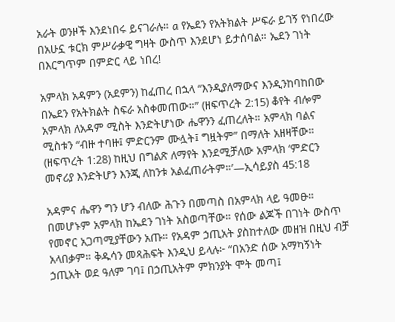አራት ወንዞች እንደነበሩ ይናገራሉ። a የኤደን የአትክልት ሥፍራ ይገኝ የነበረው በአሁኗ ቱርክ ምሥራቃዊ ግዛት ውስጥ እንደሆነ ይታሰባል። ኤደን ገነት በእርግጥም በምድር ላይ ነበረ!

አምላክ አዳምን (አደምን) ከፈጠረ በኋላ “እንዲያለማውና እንዲንከባከበው በኤደን የአትክልት ስፍራ አስቀመጠው።” (ዘፍጥረት 2:15) ቆየት ብሎም አምላክ ለአዳም ሚስት እንድትሆነው ሔዋንን ፈጠረለት። አምላክ ባልና ሚስቱን “ብዙ ተባዙ፤ ምድርንም ሙሏት፤ ግዟትም” በማለት አዘዛቸው። (ዘፍጥረት 1:28) ከዚህ በግልጽ ለማየት እንደሚቻለው አምላክ ‘ምድርን መኖሪያ እንድትሆን እንጂ ለከንቱ አልፈጠራትም።’—ኢሳይያስ 45:18

አዳምና ሔዋን ግን ሆን ብለው ሕጉን በመጣስ በአምላክ ላይ ዓመፁ። በመሆኑም አምላክ ከኤደን ገነት አስወጣቸው። የሰው ልጆች በገነት ውስጥ የመኖር አጋጣሚያቸውን አጡ። የአዳም ኃጢአት ያስከተለው መዘዝ በዚህ ብቻ አላበቃም። ቅዱሳን መጻሕፍት እንዲህ ይላሉ፦ “በአንድ ሰው አማካኝነት ኃጢአት ወደ ዓለም ገባ፤ በኃጢአትም ምክንያት ሞት መጣ፤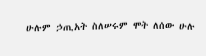ሁሉም ኃጢአት ስለሠሩም ሞት ለሰው ሁሉ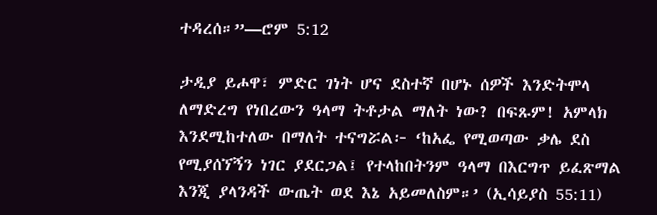ተዳረሰ።”—ሮም 5:12

ታዲያ ይሖዋ፣ ምድር ገነት ሆና ደስተኛ በሆኑ ሰዎች እንድትሞላ ለማድረግ የነበረውን ዓላማ ትቶታል ማለት ነው? በፍጹም! አምላክ እንደሚከተለው በማለት ተናግሯል፦ ‘ከአፌ የሚወጣው ቃሌ ደስ የሚያሰኘኝን ነገር ያደርጋል፤ የተላከበትንም ዓላማ በእርግጥ ይፈጽማል እንጂ ያላንዳች ውጤት ወደ እኔ አይመለስም።’ (ኢሳይያስ 55:11)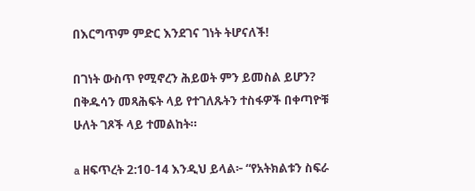በእርግጥም ምድር እንደገና ገነት ትሆናለች!

በገነት ውስጥ የሚኖረን ሕይወት ምን ይመስል ይሆን? በቅዱሳን መጻሕፍት ላይ የተገለጹትን ተስፋዎች በቀጣዮቹ ሁለት ገጾች ላይ ተመልከት።

a ዘፍጥረት 2:10-14 እንዲህ ይላል፦ “የአትክልቱን ስፍራ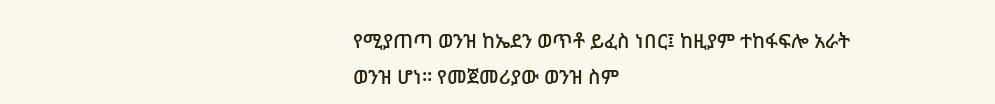የሚያጠጣ ወንዝ ከኤደን ወጥቶ ይፈስ ነበር፤ ከዚያም ተከፋፍሎ አራት ወንዝ ሆነ። የመጀመሪያው ወንዝ ስም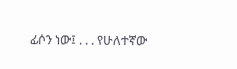ፊሶን ነው፤ . . . የሁለተኛው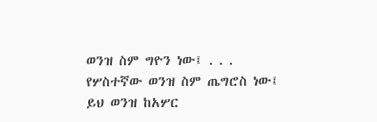ወንዝ ስም ግዮን ነው፤ . . . የሦስተኛው ወንዝ ስም ጤግሮስ ነው፤ ይህ ወንዝ ከአሦር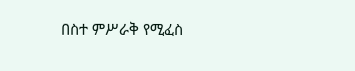በስተ ምሥራቅ የሚፈስ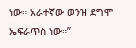ነው። አራተኛው ወንዝ ደግሞ ኤፍራጥስ ነው።”